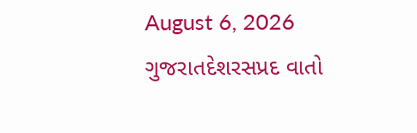August 6, 2026
ગુજરાતદેશરસપ્રદ વાતો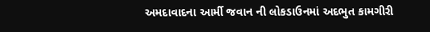અમદાવાદના આર્મી જવાન ની લોકડાઉનમાં અદભુત કામગીરી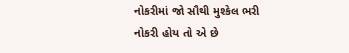નોકરીમાં જો સૌથી મુશ્કેલ ભરી નોકરી હોય તો એ છે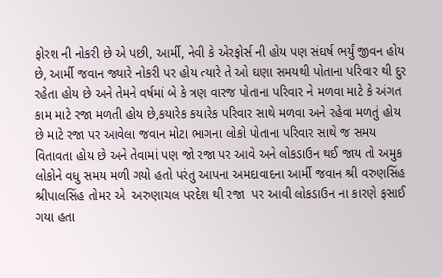ફોરશ ની નોકરી છે એ પછી, આર્મી, નેવી કે એરફોર્સ ની હોય પણ સંઘર્ષ ભર્યું જીવન હોય છે, આર્મી જવાન જ્યારે નોકરી પર હોય ત્યારે તે ઓ ઘણા સમયથી પોતાના પરિવાર થી દુર રહેતા હોય છે અને તેમને વર્ષમાં બે કે ત્રણ વારજ પોતાના પરિવાર ને મળવા માટે કે અંગત કામ માટે રજા મળતી હોય છે,કયારેક કયારેક પરિવાર સાથે મળવા અને રહેવા મળતું હોય છે માટે રજા પર આવેલા જવાન મોટા ભાગના લોકો પોતાના પરિવાર સાથે જ સમય વિતાવતા હોય છે અને તેવામાં પણ જો રજા પર આવે અને લોકડાઉન થઈ જાય તો અમુક લોકોને વધુ સમય મળી ગયો હતો પરંતુ આપના અમદાવાદના આર્મી જવાન શ્રી વરુણસિંહ શ્રીપાલસિંહ તોમર એ  અરુણાચલ પરદેશ થી રજા  પર આવી લોકડાઉન ના કારણે ફસાઈ ગયા હતા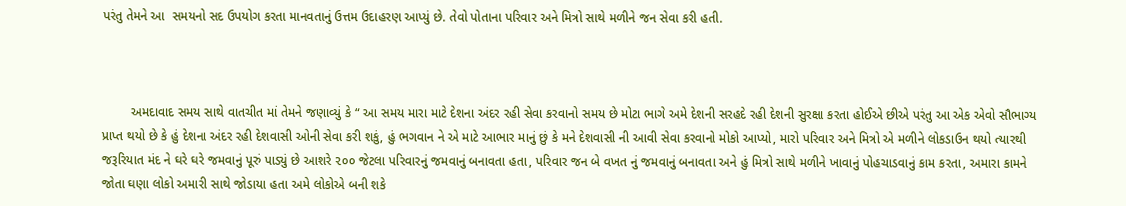પરંતુ તેમને આ  સમયનો સદ ઉપયોગ કરતા માનવતાનું ઉત્તમ ઉદાહરણ આપ્યું છે. તેવો પોતાના પરિવાર અને મિત્રો સાથે મળીને જન સેવા કરી હતી.



        અમદાવાદ સમય સાથે વાતચીત માં તેમને જણાવ્યું કે “ આ સમય મારા માટે દેશના અંદર રહી સેવા કરવાનો સમય છે મોટા ભાગે અમે દેશની સરહદે રહી દેશની સુરક્ષા કરતા હોઈએ છીએ પરંતુ આ એક એવો સૌભાગ્ય પ્રાપ્ત થયો છે કે હું દેશના અંદર રહી દેશવાસી ઓની સેવા કરી શકું, હું ભગવાન ને એ માટે આભાર માનું છું કે મને દેશવાસી ની આવી સેવા કરવાનો મોકો આપ્યો, મારો પરિવાર અને મિત્રો એ મળીને લોકડાઉન થયો ત્યારથી જરૂરિયાત મંદ ને ઘરે ઘરે જમવાનું પૂરું પાડ્યું છે આશરે ૨૦૦ જેટલા પરિવારનું જમવાનું બનાવતા હતા, પરિવાર જન બે વખત નું જમવાનું બનાવતા અને હું મિત્રો સાથે મળીને ખાવાનું પોહચાડવાનું કામ કરતા, અમારા કામને જોતા ઘણા લોકો અમારી સાથે જોડાયા હતા અમે લોકોએ બની શકે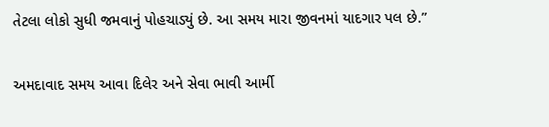તેટલા લોકો સુધી જમવાનું પોહચાડ્યું છે. આ સમય મારા જીવનમાં યાદગાર પલ છે.”

અમદાવાદ સમય આવા દિલેર અને સેવા ભાવી આર્મી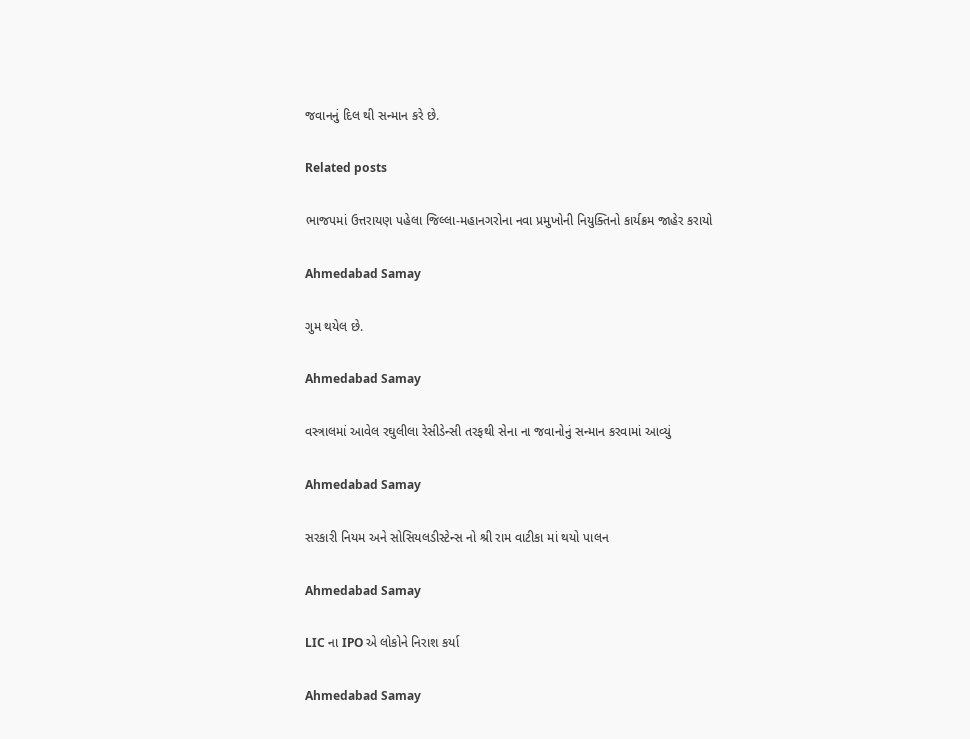જવાનનું દિલ થી સન્માન કરે છે.

Related posts

ભાજપમાં ઉત્તરાયણ પહેલા જિલ્લા-મહાનગરોના નવા પ્રમુખોની નિયુક્તિનો કાર્યક્રમ જાહેર કરાયો

Ahmedabad Samay

ગુમ થયેલ છે.

Ahmedabad Samay

વસ્ત્રાલમાં આવેલ રઘુલીલા રેસીડેન્સી તરફથી સેના ના જવાનોનું સન્માન કરવામાં આવ્યું

Ahmedabad Samay

સરકારી નિયમ અને સોસિયલડીસ્ટેન્સ નો શ્રી રામ વાટીકા માં થયો પાલન

Ahmedabad Samay

LIC ના IPO એ લોકોને નિરાશ કર્યા

Ahmedabad Samay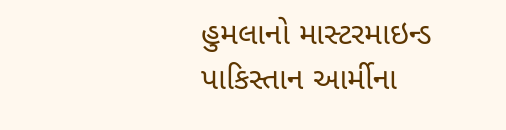હુમલાનો માસ્ટરમાઇન્ડ પાકિસ્તાન આર્મીના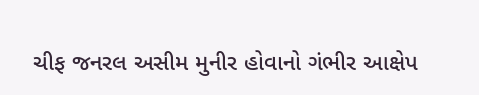ચીફ જનરલ અસીમ મુનીર હોવાનો ગંભીર આક્ષેપ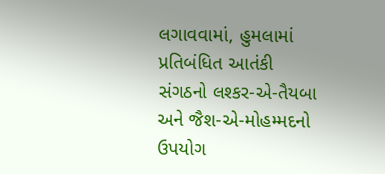લગાવવામાં, હુમલામાં પ્રતિબંધિત આતંકી સંગઠનો લશ્કર-એ-તૈયબા અને જૈશ-એ-મોહમ્મદનો ઉપયોગ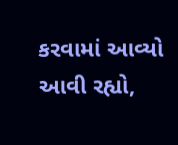કરવામાં આવ્યો આવી રહ્યો,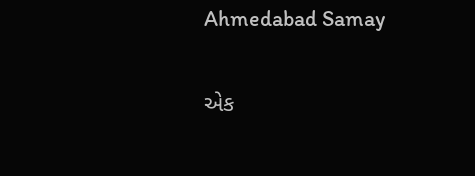Ahmedabad Samay

એક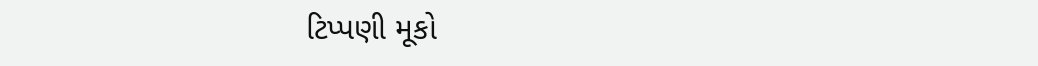ટિપ્પણી મૂકો